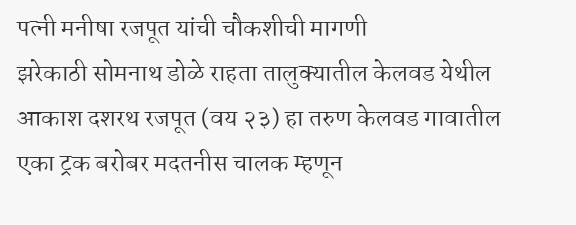पत्नी मनीषा रजपूत यांची चौकशीची मागणी
झरेकाठी सोमनाथ डोळे राहता तालुक्यातील केलवड येथील आकाश दशरथ रजपूत (वय २३) हा तरुण केलवड गावातील एका ट्रक बरोबर मदतनीस चालक म्हणून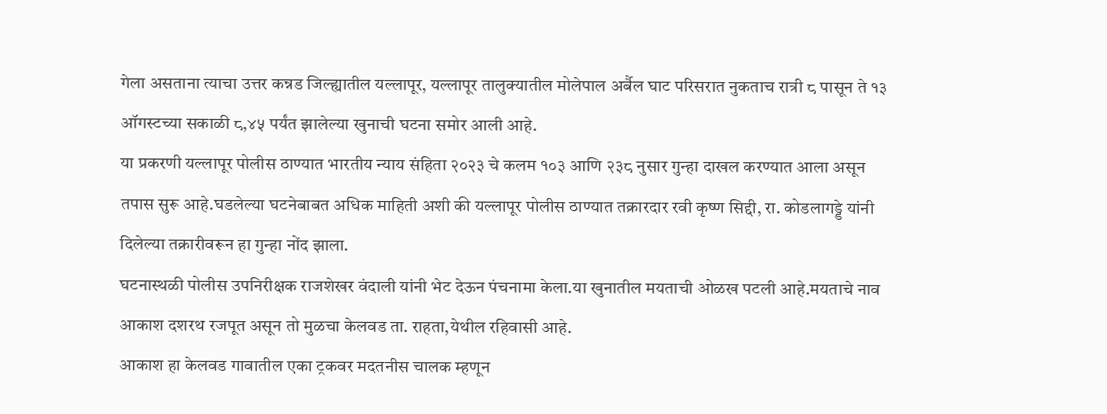गेला असताना त्याचा उत्तर कन्नड जिल्ह्यातील यल्लापूर, यल्लापूर तालुक्यातील मोलेपाल अर्बैल घाट परिसरात नुकताच रात्री ८ पासून ते १३ ऑगस्टच्या सकाळी ८,४५ पर्यंत झालेल्या खुनाची घटना समोर आली आहे.
या प्रकरणी यल्लापूर पोलीस ठाण्यात भारतीय न्याय संहिता २०२३ चे कलम १०३ आणि २३८ नुसार गुन्हा दाखल करण्यात आला असून तपास सुरू आहे.घडलेल्या घटनेबाबत अधिक माहिती अशी की यल्लापूर पोलीस ठाण्यात तक्रारदार रवी कृष्ण सिद्दी, रा. कोडलागड्डे यांनी दिलेल्या तक्रारीवरून हा गुन्हा नोंद झाला.
घटनास्थळी पोलीस उपनिरीक्षक राजशेखर वंदाली यांनी भेट देऊन पंचनामा केला.या खुनातील मयताची ओळख पटली आहे.मयताचे नाव आकाश दशरथ रजपूत असून तो मुळचा केलवड ता. राहता,येथील रहिवासी आहे.
आकाश हा केलवड गावातील एका ट्रकवर मदतनीस चालक म्हणून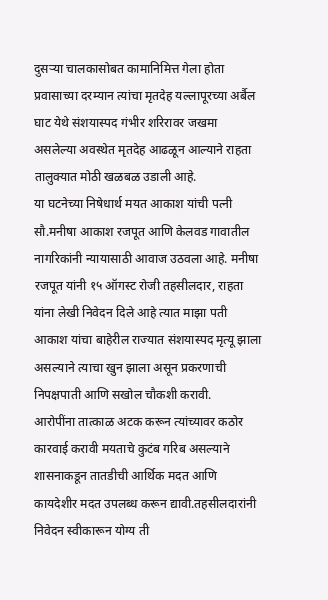दुसऱ्या चालकासोबत कामानिमित्त गेला होता प्रवासाच्या दरम्यान त्यांचा मृतदेह यल्लापूरच्या अर्बैल घाट येथे संशयास्पद गंभीर शरिरावर जखमा असलेल्या अवस्थेत मृतदेह आढळून आल्याने राहता तालुक्यात मोठी खळबळ उडाली आहे.
या घटनेच्या निषेधार्थ मयत आकाश यांची पत्नी सौ.मनीषा आकाश रजपूत आणि केलवड गावातील नागरिकांनी न्यायासाठी आवाज उठवला आहे. मनीषा रजपूत यांनी १५ ऑगस्ट रोजी तहसीलदार, राहता यांना लेखी निवेदन दिले आहे त्यात माझा पती आकाश यांचा बाहेरील राज्यात संशयास्पद मृत्यू झाला असल्याने त्याचा खुन झाला असून प्रकरणाची निपक्षपाती आणि सखोल चौकशी करावी.
आरोपींना तात्काळ अटक करून त्यांच्यावर कठोर कारवाई करावी मयताचे कुटंब गरिब असल्याने शासनाकडून तातडीची आर्थिक मदत आणि कायदेशीर मदत उपलब्ध करून द्यावी.तहसीलदारांनी निवेदन स्वीकारून योग्य ती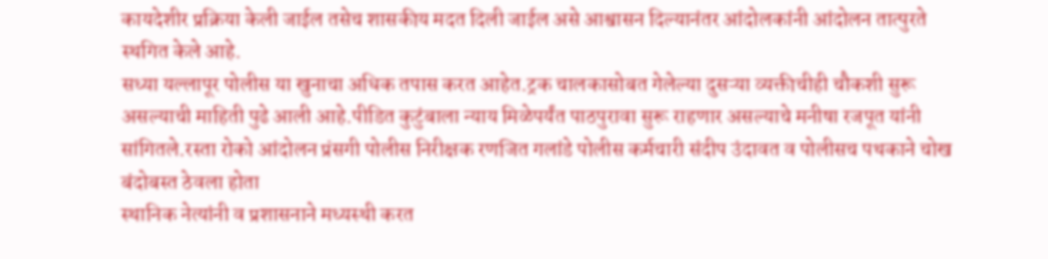कायदेशीर प्रक्रिया केली जाईल तसेच शासकीय मदत दिली जाईल असे आश्वासन दिल्यानंतर आंदोलकांनी आंदोलन तात्पुरते स्थगित केले आहे.
सध्या यल्लापूर पोलीस या खुनाचा अधिक तपास करत आहेत.ट्रक चालकासोबत गेलेल्या दुसऱ्या व्यक्तीचीही चौकशी सुरू असल्याची माहिती पुढे आली आहे.पीडित कुटुंबाला न्याय मिळेपर्यंत पाठपुरावा सुरू राहणार असल्याचे मनीषा रजपूत यांनी सांगितले.रस्ता रोको आंदोलन प्रंसगी पोलीस निरीक्षक रणजित गलांडे पोलीस कर्मचारी संदीप उंदावत व पोलीसच पथकाने चोख बंदोबस्त ठेवला होता
स्थानिक नेत्यांनी व प्रशासनाने मध्यस्थी करत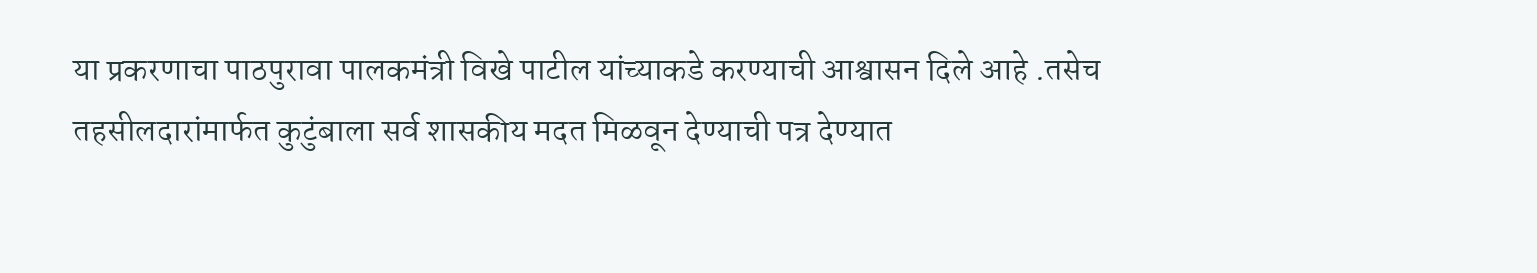या प्रकरणाचा पाठपुरावा पालकमंत्री विखे पाटील यांच्याकडे करण्याची आश्वासन दिले आहे .तसेच तहसीलदारांमार्फत कुटुंबाला सर्व शासकीय मदत मिळवून देण्याची पत्र देण्यात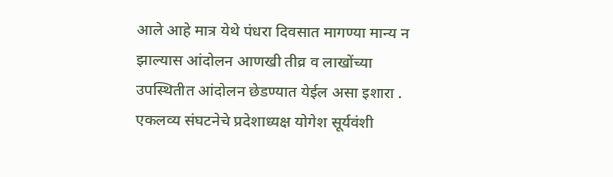आले आहे मात्र येथे पंधरा दिवसात मागण्या मान्य न झाल्यास आंदोलन आणखी तीव्र व लाखोंच्या उपस्थितीत आंदोलन छेडण्यात येईल असा इशारा .
एकलव्य संघटनेचे प्रदेशाध्यक्ष योगेश सूर्यवंशी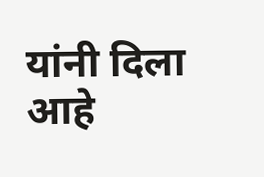यांनी दिला आहे